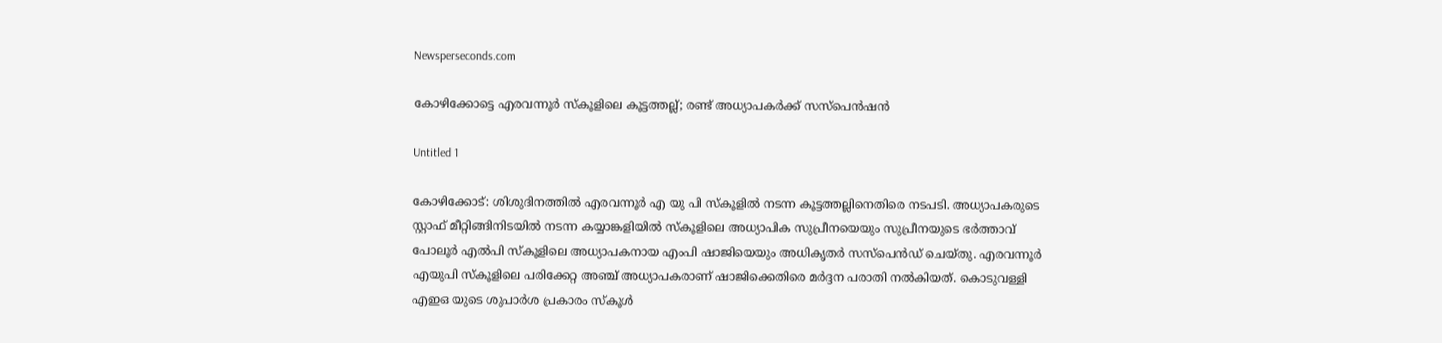Newsperseconds.com

കോഴിക്കോട്ടെ എരവന്നൂര്‍ സ്‌കൂളിലെ കൂട്ടത്തല്ല്; രണ്ട് അധ്യാപകര്‍ക്ക് സസ്‌പെന്‍ഷന്‍

Untitled 1

കോഴിക്കോട്: ശിശുദിനത്തില്‍ എരവന്നൂര്‍ എ യു പി സ്‌കൂളില്‍ നടന്ന കൂട്ടത്തല്ലിനെതിരെ നടപടി. അധ്യാപകരുടെ സ്റ്റാഫ് മീറ്റിങ്ങിനിടയില്‍ നടന്ന കയ്യാങ്കളിയില്‍ സ്‌കൂളിലെ അധ്യാപിക സുപ്രീനയെയും സുപ്രീനയുടെ ഭര്‍ത്താവ് പോലൂര്‍ എല്‍പി സ്‌കൂളിലെ അധ്യാപകനായ എംപി ഷാജിയെയും അധികൃതര്‍ സസ്‌പെന്‍ഡ് ചെയ്തു. എരവന്നൂര്‍ എയുപി സ്‌കൂളിലെ പരിക്കേറ്റ അഞ്ച് അധ്യാപകരാണ് ഷാജിക്കെതിരെ മര്‍ദ്ദന പരാതി നല്‍കിയത്. കൊടുവള്ളി എഇഒ യുടെ ശുപാര്‍ശ പ്രകാരം സ്‌കൂള്‍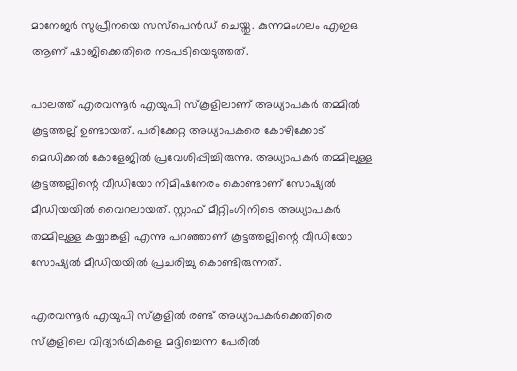മാനേജര്‍ സുപ്രീനയെ സസ്‌പെന്‍ഡ് ചെയ്തു. കുന്നമംഗലം എഇഒ ആണ് ഷാജിക്കെതിരെ നടപടിയെടുത്തത്.

പാലത്ത് എരവന്നൂര്‍ എയുപി സ്‌കൂളിലാണ് അധ്യാപകര്‍ തമ്മില്‍ കൂട്ടത്തല്ല് ഉണ്ടായത്. പരിക്കേറ്റ അധ്യാപകരെ കോഴിക്കോട് മെഡിക്കല്‍ കോളേജില്‍ പ്രവേശിപ്പിച്ചിരുന്നു. അധ്യാപകര്‍ തമ്മിലുള്ള കൂട്ടത്തല്ലിന്റെ വീഡിയോ നിമിഷനേരം കൊണ്ടാണ് സോഷ്യല്‍ മീഡിയയില്‍ വൈറലായത്. സ്റ്റാഫ് മീറ്റിംഗിനിടെ അധ്യാപകര്‍ തമ്മിലുള്ള കയ്യാങ്കളി എന്നു പറഞ്ഞാണ് കൂട്ടത്തല്ലിന്റെ വീഡിയോ സോഷ്യല്‍ മീഡിയയില്‍ പ്രചരിച്ചു കൊണ്ടിരുന്നത്.

എരവന്നൂര്‍ എയുപി സ്‌കൂളില്‍ രണ്ട് അധ്യാപകര്‍ക്കെതിരെ സ്‌കൂളിലെ വിദ്യാര്‍ഥികളെ മദ്ദിച്ചെന്ന പേരില്‍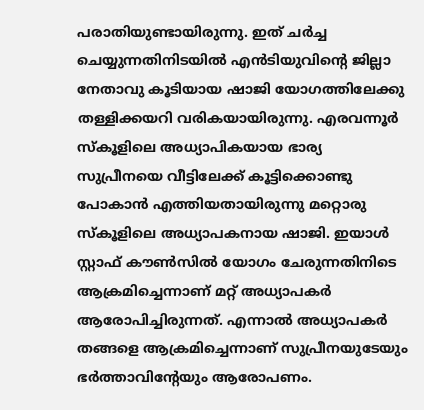പരാതിയുണ്ടായിരുന്നു. ഇത് ചര്‍ച്ച ചെയ്യുന്നതിനിടയില്‍ എന്‍ടിയുവിന്റെ ജില്ലാ നേതാവു കൂടിയായ ഷാജി യോഗത്തിലേക്കു തള്ളിക്കയറി വരികയായിരുന്നു. എരവന്നൂര്‍ സ്‌കൂളിലെ അധ്യാപികയായ ഭാര്യ സുപ്രീനയെ വീട്ടിലേക്ക് കൂട്ടിക്കൊണ്ടു പോകാന്‍ എത്തിയതായിരുന്നു മറ്റൊരു സ്‌കൂളിലെ അധ്യാപകനായ ഷാജി. ഇയാള്‍ സ്റ്റാഫ് കൗണ്‍സില്‍ യോഗം ചേരുന്നതിനിടെ ആക്രമിച്ചെന്നാണ് മറ്റ് അധ്യാപകര്‍ ആരോപിച്ചിരുന്നത്. എന്നാല്‍ അധ്യാപകര്‍ തങ്ങളെ ആക്രമിച്ചെന്നാണ് സുപ്രീനയുടേയും ഭര്‍ത്താവിന്റേയും ആരോപണം.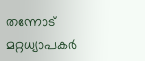തന്നോട് മറ്റധ്യാപകര്‍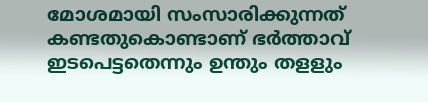മോശമായി സംസാരിക്കുന്നത് കണ്ടതുകൊണ്ടാണ് ഭര്‍ത്താവ് ഇടപെട്ടതെന്നും ഉന്തും തളളും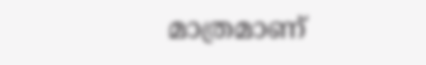മാത്രമാണ്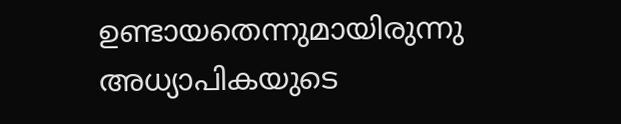ഉണ്ടായതെന്നുമായിരുന്നു അധ്യാപികയുടെ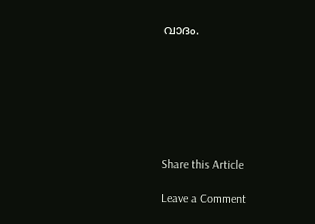വാദം.







Share this Article

Leave a Comment